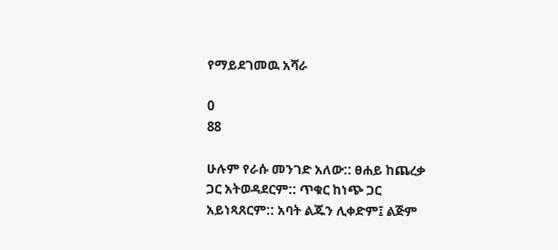የማይደገመዉ አሻራ

0
88

ሁሉም የራሱ መንገድ አለው:: ፀሐይ ከጨረቃ ጋር አትወዳደርም:: ጥቁር ከነጭ ጋር አይነጻጸርም:: አባት ልጁን ሊቀድም፤ ልጅም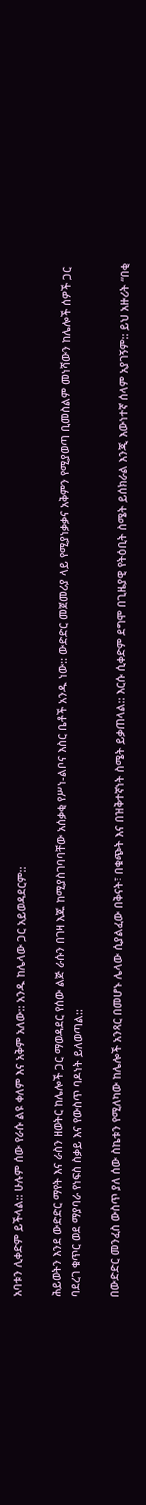አባቱን ሊቀድም ይችላል:: ሁሉም ሰው የራሱ ልዩ ቀለም እና አቅም አለው:: አንዱ ከሌላው ጋር አይወዳደርም::

ሕይወትን እንደ ውድድር ማየት እና ራስን ዘወትር ከሌሎች ጋር ማወዳደር የሰው ልጅ ራሱን በገዛ እጁ ከሚያስገባባቸው አሰቃቂ የሥነ-ልቦና እስር ቤቶች አንዱ ነው:: ውድድር መጀመሪያ ላይ የሚያነቃቃና አቅምን የሚያወጣ ቢመስልም መነሻውን ከሌሎች ሰዎች ጋር ባደረገ ቁጥር ወደ ማያባራ የነፍስ ስቃይ እና የውስጥ ባዶነት ይለወጣል::

በውድድር መንፈስ ውስጥ ያለ ሰው ስኬቱን የሚለካው ከሌሎች አንጻር በመሆኑ ሌላው ሲያልፈው በቅናት፣ በቁጭት እና በዝቅተኛነት ስሜት ይቃጠላል:: እርሱ ሲቀድም ደግሞ በጊዜያዊ የትዕቢት ስሜት ይሰክራል እንጂ እውነተኛ ሰላም አያገኝም:: ይህ አዙሪት “በቂ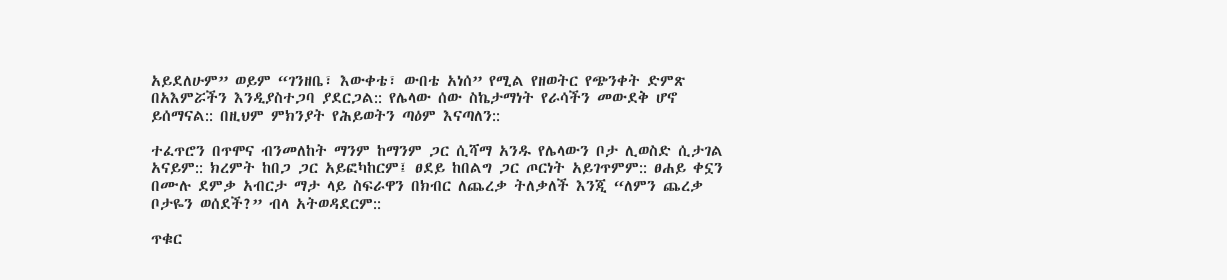አይደለሁም” ወይም “ገንዘቤ፣ እውቀቴ፣ ውበቴ አነሰ” የሚል የዘወትር የጭንቀት ድምጽ በአእምሯችን እንዲያስተጋባ ያደርጋል:: የሌላው ሰው ስኬታማነት የራሳችን መውደቅ ሆኖ ይሰማናል:: በዚህም ምክንያት የሕይወትን ጣዕም እናጣለን::

ተፈጥሮን በጥሞና ብንመለከት ማንም ከማንም ጋር ሲሻማ አንዱ የሌላውን ቦታ ሊወስድ ሲታገል አናይም:: ክረምት ከበጋ ጋር አይፎካከርም፤ ፀደይ ከበልግ ጋር ጦርነት አይገጥምም:: ፀሐይ ቀኗን በሙሉ ደምቃ አብርታ ማታ ላይ ስፍራዋን በክብር ለጨረቃ ትለቃለች እንጂ “ለምን ጨረቃ ቦታዬን ወሰደች?” ብላ አትወዳደርም::

ጥቁር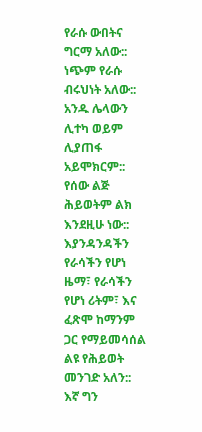የራሱ ውበትና ግርማ አለው:: ነጭም የራሱ ብሩህነት አለው:: አንዱ ሌላውን ሊተካ ወይም ሊያጠፋ አይሞክርም:: የሰው ልጅ ሕይወትም ልክ እንደዚሁ ነው:: እያንዳንዳችን የራሳችን የሆነ ዜማ፣ የራሳችን የሆነ ሪትም፣ እና ፈጽሞ ከማንም ጋር የማይመሳሰል ልዩ የሕይወት መንገድ አለን:: እኛ ግን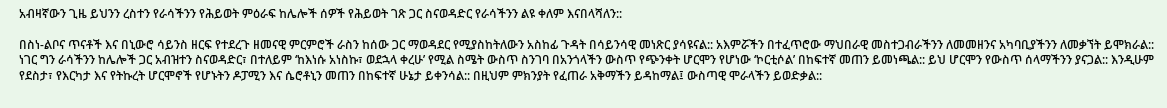አብዛኛውን ጊዜ ይህንን ረስተን የራሳችንን የሕይወት ምዕራፍ ከሌሎች ሰዎች የሕይወት ገጽ ጋር ስናወዳድር የራሳችንን ልዩ ቀለም እናበላሻለን::

በስነ-ልቦና ጥናቶች እና በኒውሮ ሳይንስ ዘርፍ የተደረጉ ዘመናዊ ምርምሮች ራስን ከሰው ጋር ማወዳደር የሚያስከትለውን አስከፊ ጉዳት በሳይንሳዊ መነጽር ያሳዩናል:: አእምሯችን በተፈጥሮው ማህበራዊ መስተጋብራችንን ለመመዘንና አካባቢያችንን ለመቃኘት ይሞክራል:: ነገር ግን ራሳችንን ከሌሎች ጋር አብዝተን ስናወዳድር፣ በተለይም ‘ከእነሱ አነስኩ፣ ወደኋላ ቀረሁ’ የሚል ስሜት ውስጥ ስንገባ በአንጎላችን ውስጥ የጭንቀት ሆርሞን የሆነው ‘ኮርቲሶል’ በከፍተኛ መጠን ይመነጫል:: ይህ ሆርሞን የውስጥ ሰላማችንን ያናጋል:: እንዲሁም የደስታ፣ የእርካታ እና የትኩረት ሆርሞኖች የሆኑትን ዶፓሚን እና ሴሮቶኒን መጠን በከፍተኛ ሁኔታ ይቀንሳል:: በዚህም ምክንያት የፈጠራ አቅማችን ይዳከማል፤ ውስጣዊ ሞራላችን ይወድቃል::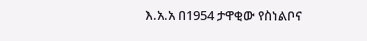እ.አ.አ በ1954 ታዋቂው የስነልቦና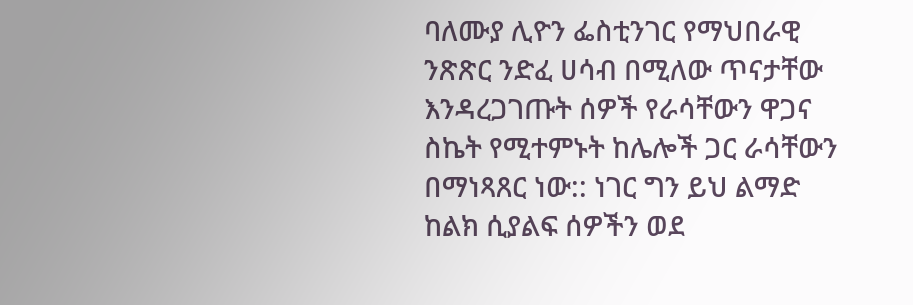ባለሙያ ሊዮን ፌስቲንገር የማህበራዊ ንጽጽር ንድፈ ሀሳብ በሚለው ጥናታቸው እንዳረጋገጡት ሰዎች የራሳቸውን ዋጋና ስኬት የሚተምኑት ከሌሎች ጋር ራሳቸውን በማነጻጸር ነው:: ነገር ግን ይህ ልማድ ከልክ ሲያልፍ ሰዎችን ወደ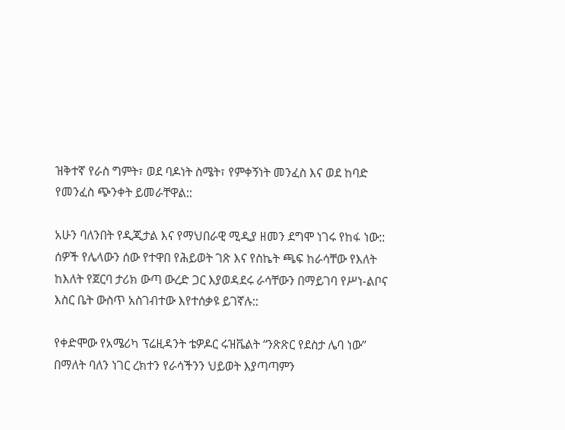ዝቅተኛ የራስ ግምት፣ ወደ ባዶነት ስሜት፣ የምቀኝነት መንፈስ እና ወደ ከባድ የመንፈስ ጭንቀት ይመራቸዋል::

አሁን ባለንበት የዲጂታል እና የማህበራዊ ሚዲያ ዘመን ደግሞ ነገሩ የከፋ ነው:: ሰዎች የሌላውን ሰው የተዋበ የሕይወት ገጽ እና የስኬት ጫፍ ከራሳቸው የእለት ከእለት የጀርባ ታሪክ ውጣ ውረድ ጋር እያወዳደሩ ራሳቸውን በማይገባ የሥነ-ልቦና እስር ቤት ውስጥ አስገብተው እየተሰቃዩ ይገኛሉ::

የቀድሞው የአሜሪካ ፕሬዚዳንት ቴዎዶር ሩዝቬልት “ንጽጽር የደስታ ሌባ ነው” በማለት ባለን ነገር ረክተን የራሳችንን ህይወት እያጣጣምን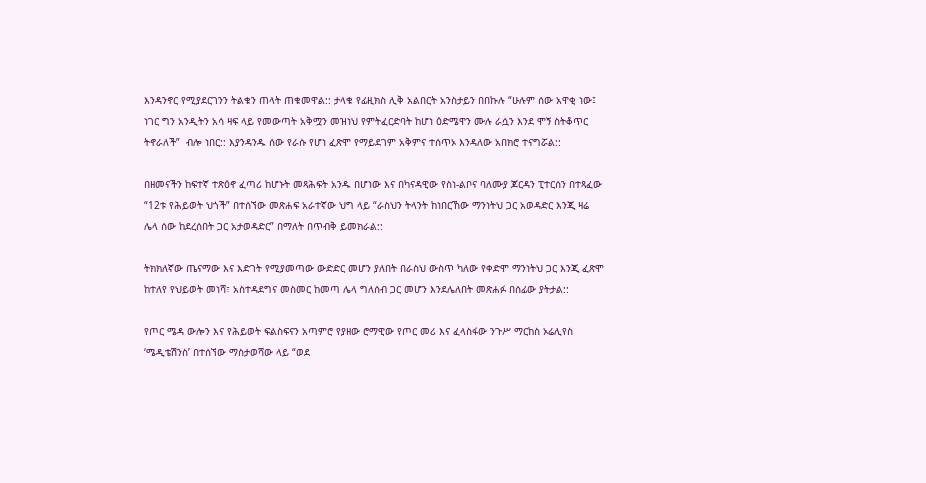እንዳንኖር የሚያደርገንን ትልቁን ጠላት ጠቁመዋል:: ታላቁ የፊዚክስ ሊቅ አልበርት አንስታይን በበኩሉ “ሁሉም ሰው አዋቂ ነው፤ ነገር ግን አንዲትን አሳ ዛፍ ላይ የመውጣት አቅሟን መዝነህ የምትፈርድባት ከሆነ ዕድሜዋን ሙሉ ራሷን እንደ ሞኝ ስትቆጥር ትኖራለች”  ብሎ ነበር:: እያንዳንዱ ሰው የራሱ የሆነ ፈጽሞ የማይደገም አቅምና ተሰጥኦ እንዳለው አበክሮ ተናግሯል::

በዘመናችን ከፍተኛ ተጽዕኖ ፈጣሪ ከሆኑት መጻሕፍት አንዱ በሆነው እና በካናዳዊው የስነ-ልቦና ባለሙያ ጆርዳን ፒተርሰን በተጻፈው “12ቱ የሕይወት ህጎች” በተሰኘው መጽሐፍ አራተኛው ህግ ላይ “ራስህን ትላንት ከነበርኸው ማንነትህ ጋር አወዳድር እንጂ ዛሬ ሌላ ሰው ከደረሰበት ጋር አታወዳድር” በማለት በጥብቅ ይመክራል::

ትክክለኛው ጤናማው እና እድገት የሚያመጣው ውድድር መሆን ያለበት በራስህ ውስጥ ካለው የቀድሞ ማንነትህ ጋር እንጂ ፈጽሞ ከተለየ የህይወት መነሻ፣ አስተዳደግና መስመር ከመጣ ሌላ ግለሰብ ጋር መሆን እንደሌለበት መጽሐፉ በሰፊው ያትታል::

የጦር ሜዳ ውሎን እና የሕይወት ፍልስፍናን አጣምሮ የያዘው ሮማዊው የጦር መሪ እና ፈላስፋው ንጉሥ ማርከስ ኦሬሊየስ ‘ሜዲቴሽንስ’ በተሰኘው ማስታወሻው ላይ “ወደ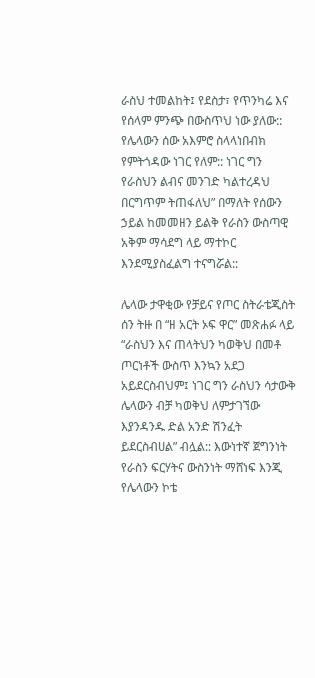ራስህ ተመልከት፤ የደስታ፣ የጥንካሬ እና የሰላም ምንጭ በውስጥህ ነው ያለው:: የሌላውን ሰው አእምሮ ስላላነበብክ የምትጎዳው ነገር የለም:: ነገር ግን የራስህን ልብና መንገድ ካልተረዳህ በርግጥም ትጠፋለህ” በማለት የሰውን ኃይል ከመመዘን ይልቅ የራስን ውስጣዊ አቅም ማሳደግ ላይ ማተኮር እንደሚያስፈልግ ተናግሯል::

ሌላው ታዋቂው የቻይና የጦር ስትራቴጂስት ሰን ትዙ በ “ዘ አርት ኦፍ ዋር” መጽሐፉ ላይ “ራስህን እና ጠላትህን ካወቅህ በመቶ ጦርነቶች ውስጥ እንኳን አደጋ አይደርስብህም፤ ነገር ግን ራስህን ሳታውቅ ሌላውን ብቻ ካወቅህ ለምታገኘው እያንዳንዱ ድል አንድ ሽንፈት ይደርስብሀል” ብሏል:: እውነተኛ ጀግንነት የራስን ፍርሃትና ውስንነት ማሸነፍ እንጂ የሌላውን ኮቴ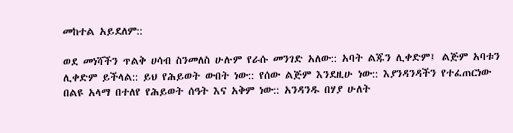መከተል አይደለም::

ወደ መነሻችን ጥልቅ ሀሳብ ስንመለስ ሁሉም የራሱ መንገድ አለው:: አባት ልጁን ሊቀድም፤ ልጅም አባቱን ሊቀድም ይችላል:: ይህ የሕይወት ውበት ነው:: የሰው ልጅም እንደዚሁ ነው:: እያንዳንዳችን የተፈጠርነው በልዩ አላማ በተለየ የሕይወት ሰዓት እና አቅም ነው:: አንዳንዱ በሃያ ሁለት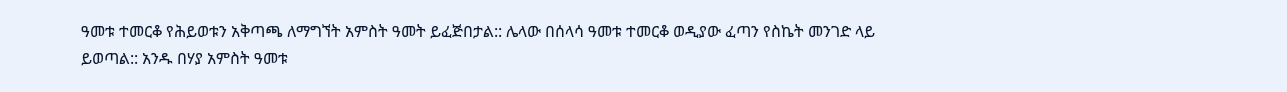ዓመቱ ተመርቆ የሕይወቱን አቅጣጫ ለማግኘት አምስት ዓመት ይፈጅበታል:: ሌላው በሰላሳ ዓመቱ ተመርቆ ወዲያው ፈጣን የስኬት መንገድ ላይ ይወጣል:: አንዱ በሃያ አምስት ዓመቱ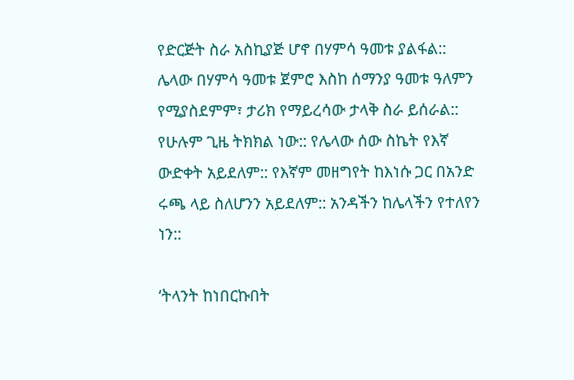የድርጅት ስራ አስኪያጅ ሆኖ በሃምሳ ዓመቱ ያልፋል:: ሌላው በሃምሳ ዓመቱ ጀምሮ እስከ ሰማንያ ዓመቱ ዓለምን የሚያስደምም፣ ታሪክ የማይረሳው ታላቅ ስራ ይሰራል:: የሁሉም ጊዜ ትክክል ነው:: የሌላው ሰው ስኬት የእኛ ውድቀት አይደለም:: የእኛም መዘግየት ከእነሱ ጋር በአንድ ሩጫ ላይ ስለሆንን አይደለም:: አንዳችን ከሌላችን የተለየን ነን::

‘ትላንት ከነበርኩበት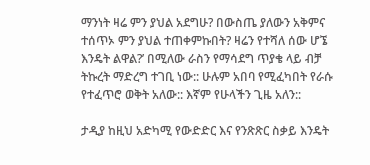ማንነት ዛሬ ምን ያህል አደግሁ? በውስጤ ያለውን አቅምና ተሰጥኦ ምን ያህል ተጠቀምኩበት? ዛሬን የተሻለ ሰው ሆኜ እንዴት ልዋል?’ በሚለው ራስን የማሳደግ ጥያቄ ላይ ብቻ ትኩረት ማድረግ ተገቢ ነው:: ሁሉም አበባ የሚፈካበት የራሱ የተፈጥሮ ወቅት አለው:: እኛም የሁላችን ጊዜ አለን::

ታዲያ ከዚህ አድካሚ የውድድር እና የንጽጽር ስቃይ እንዴት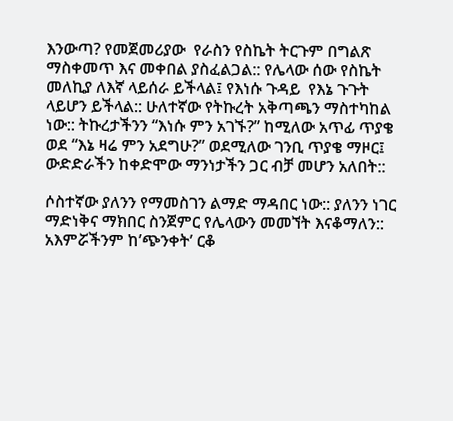እንውጣ? የመጀመሪያው  የራስን የስኬት ትርጉም በግልጽ ማስቀመጥ እና መቀበል ያስፈልጋል:: የሌላው ሰው የስኬት መለኪያ ለእኛ ላይሰራ ይችላል፤ የእነሱ ጉዳይ  የእኔ ጉጉት ላይሆን ይችላል:: ሁለተኛው የትኩረት አቅጣጫን ማስተካከል ነው:: ትኩረታችንን “እነሱ ምን አገኙ?” ከሚለው አጥፊ ጥያቄ ወደ “እኔ ዛሬ ምን አደግሁ?” ወደሚለው ገንቢ ጥያቄ ማዞር፤ ውድድራችን ከቀድሞው ማንነታችን ጋር ብቻ መሆን አለበት::

ሶስተኛው ያለንን የማመስገን ልማድ ማዳበር ነው:: ያለንን ነገር ማድነቅና ማክበር ስንጀምር የሌላውን መመኘት እናቆማለን:: አእምሯችንም ከ’ጭንቀት’ ርቆ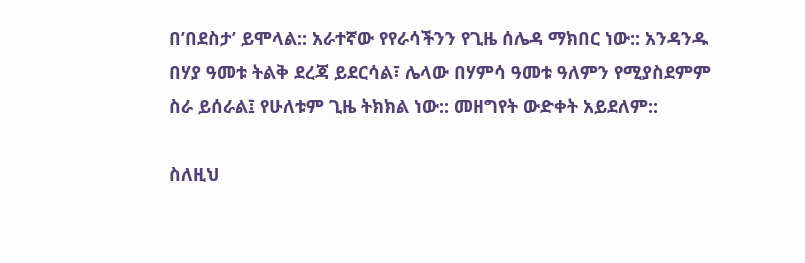በ’በደስታ’ ይሞላል:: አራተኛው የየራሳችንን የጊዜ ሰሌዳ ማክበር ነው:: አንዳንዱ በሃያ ዓመቱ ትልቅ ደረጃ ይደርሳል፣ ሌላው በሃምሳ ዓመቱ ዓለምን የሚያስደምም ስራ ይሰራል፤ የሁለቱም ጊዜ ትክክል ነው:: መዘግየት ውድቀት አይደለም::

ስለዚህ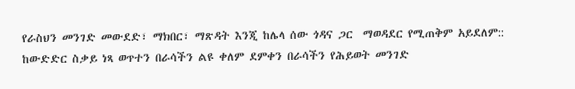የራስህን መንገድ መውደድ፣ ማክበር፣ ማጽዳት እንጂ ከሌላ ሰው ጎዳና ጋር  ማወዳደር የሚጠቅም አይደለም:: ከውድድር ስቃይ ነጻ ወጥተን በራሳችን ልዩ ቀለም ደምቀን በራሳችን የሕይወት መንገድ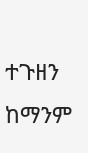ተጉዘን ከማንም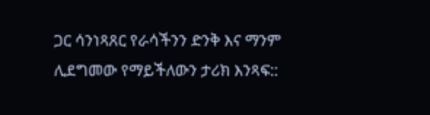ጋር ሳንነጻጸር የራሳችንን ድንቅ እና ማንም ሊደግመው የማይችለውን ታሪክ እንጻፍ::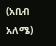(አቢብ አለሜ)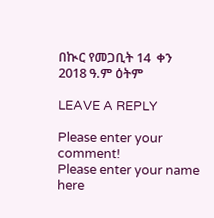በኲር የመጋቢት 14  ቀን 2018 ዓ.ም ዕትም

LEAVE A REPLY

Please enter your comment!
Please enter your name here